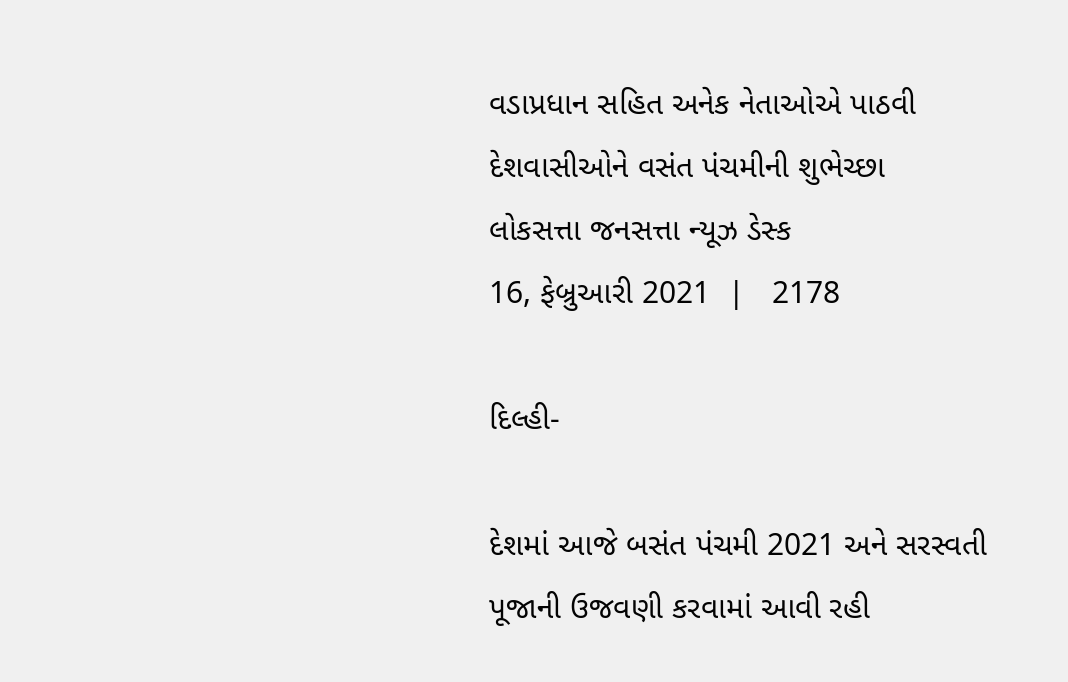વડાપ્રધાન સહિત અનેક નેતાઓએ પાઠવી દેશવાસીઓને વસંત પંચમીની શુભેચ્છા
લોકસત્તા જનસત્તા ન્યૂઝ ડેસ્ક
16, ફેબ્રુઆરી 2021  |   2178

દિલ્હી-

દેશમાં આજે બસંત પંચમી 2021 અને સરસ્વતી પૂજાની ઉજવણી કરવામાં આવી રહી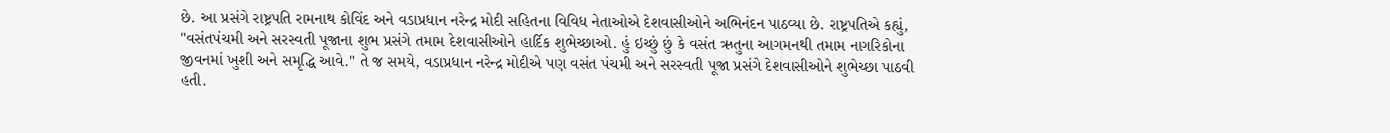છે. આ પ્રસંગે રાષ્ટ્રપતિ રામનાથ કોવિંદ અને વડાપ્રધાન નરેન્દ્ર મોદી સહિતના વિવિધ નેતાઓએ દેશવાસીઓને અભિનંદન પાઠવ્યા છે. રાષ્ટ્રપતિએ કહ્યું, "વસંતપંચમી અને સરસ્વતી પૂજાના શુભ પ્રસંગે તમામ દેશવાસીઓને હાર્દિક શુભેચ્છાઓ. હું ઇચ્છું છું કે વસંત ઋતુના આગમનથી તમામ નાગરિકોના જીવનમાં ખુશી અને સમૃદ્ધિ આવે." તે જ સમયે, વડાપ્રધાન નરેન્દ્ર મોદીએ પણ વસંત પંચમી અને સરસ્વતી પૂજા પ્રસંગે દેશવાસીઓને શુભેચ્છા પાઠવી હતી.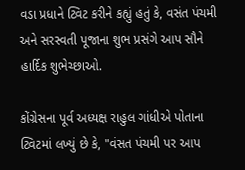વડા પ્રધાને ટ્વિટ કરીને કહ્યું હતું કે, વસંત પંચમી અને સરસ્વતી પૂજાના શુભ પ્રસંગે આપ સૌને હાર્દિક શુભેચ્છાઓ.

કોંગ્રેસના પૂર્વ અધ્યક્ષ રાહુલ ગાંધીએ પોતાના ટ્વિટમાં લખ્યું છે કે, "વંસત પંચમી પર આપ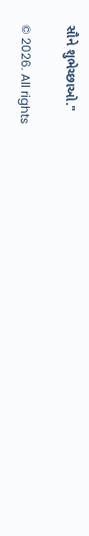સૌને શુભેચ્છાઓ."

© 2026. All rights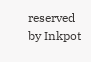reserved by Inkpot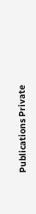Publications Private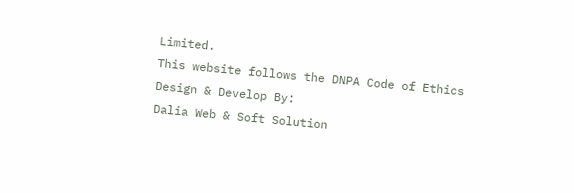Limited.
This website follows the DNPA Code of Ethics
Design & Develop By:
Dalia Web & Soft Solution